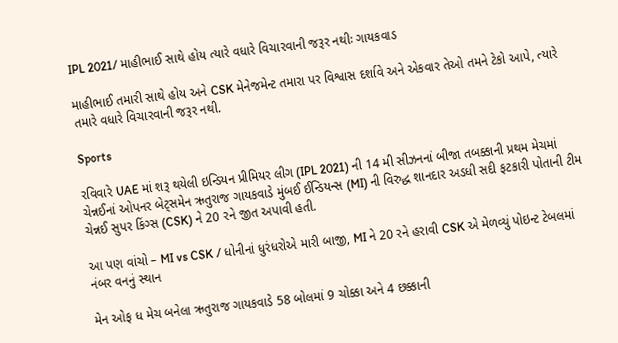IPL 2021/ માહીભાઈ સાથે હોય ત્યારે વધારે વિચારવાની જરૂર નથીઃ ગાયકવાડ

માહીભાઈ તમારી સાથે હોય અને CSK મેનેજમેન્ટ તમારા પર વિશ્વાસ દર્શાવે અને એકવાર તેઓ તમને ટેકો આપે, ત્યારે તમારે વધારે વિચારવાની જરૂર નથી.

Sports

રવિવારે UAE માં શરૂ થયેલી ઇન્ડિયન પ્રીમિયર લીગ (IPL 2021) ની 14 મી સીઝનનાં બીજા તબક્કાની પ્રથમ મેચમાં ચેન્નઈનાં ઓપનર બેટ્સમેન ઋતુરાજ ગાયકવાડે મુંબઈ ઈન્ડિયન્સ (MI) ની વિરુદ્ધ શાનદાર અડધી સદી ફટકારી પોતાની ટીમ ચેન્નઈ સુપર કિંગ્સ (CSK) ને 20 રને જીત અપાવી હતી.

આ પણ વાંચો – MI vs CSK / ધોનીનાં ધુરંધરોએ મારી બાજી, MI ને 20 રને હરાવી CSK એ મેળવ્યું પોઇન્ટ ટેબલમાં નંબર વનનું સ્થાન

મેન ઓફ ધ મેચ બનેલા ઋતુરાજ ગાયકવાડે 58 બોલમાં 9 ચોક્કા અને 4 છક્કાની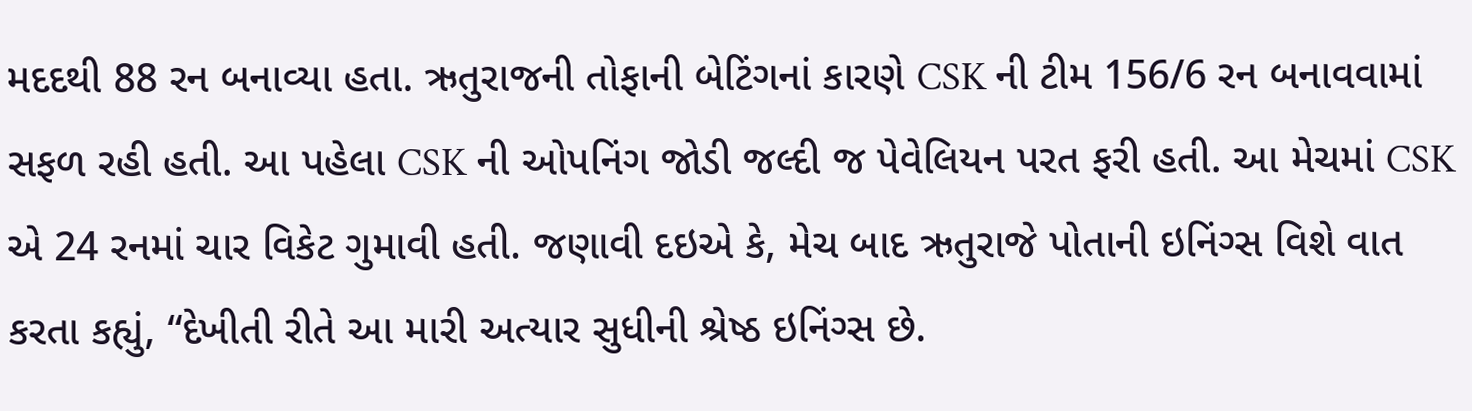મદદથી 88 રન બનાવ્યા હતા. ઋતુરાજની તોફાની બેટિંગનાં કારણે CSK ની ટીમ 156/6 રન બનાવવામાં સફળ રહી હતી. આ પહેલા CSK ની ઓપનિંગ જોડી જલ્દી જ પેવેલિયન પરત ફરી હતી. આ મેચમાં CSK એ 24 રનમાં ચાર વિકેટ ગુમાવી હતી. જણાવી દઇએ કે, મેચ બાદ ઋતુરાજે પોતાની ઇનિંગ્સ વિશે વાત કરતા કહ્યું, “દેખીતી રીતે આ મારી અત્યાર સુધીની શ્રેષ્ઠ ઇનિંગ્સ છે.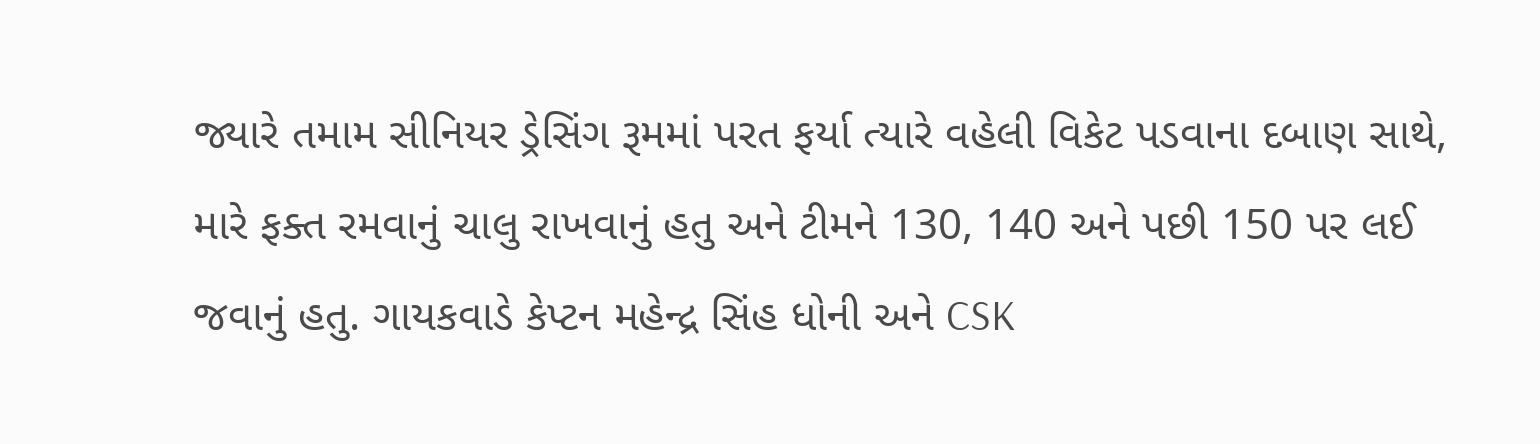જ્યારે તમામ સીનિયર ડ્રેસિંગ રૂમમાં પરત ફર્યા ત્યારે વહેલી વિકેટ પડવાના દબાણ સાથે, મારે ફક્ત રમવાનું ચાલુ રાખવાનું હતુ અને ટીમને 130, 140 અને પછી 150 પર લઈ જવાનું હતુ. ગાયકવાડે કેપ્ટન મહેન્દ્ર સિંહ ધોની અને CSK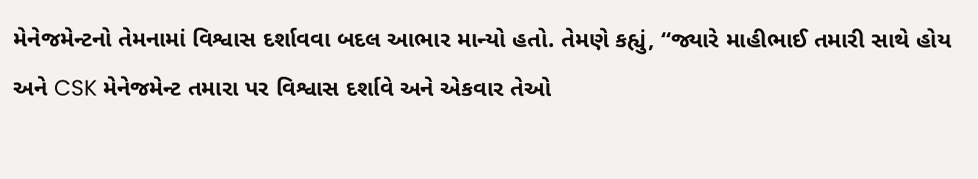મેનેજમેન્ટનો તેમનામાં વિશ્વાસ દર્શાવવા બદલ આભાર માન્યો હતો. તેમણે કહ્યું, “જ્યારે માહીભાઈ તમારી સાથે હોય અને CSK મેનેજમેન્ટ તમારા પર વિશ્વાસ દર્શાવે અને એકવાર તેઓ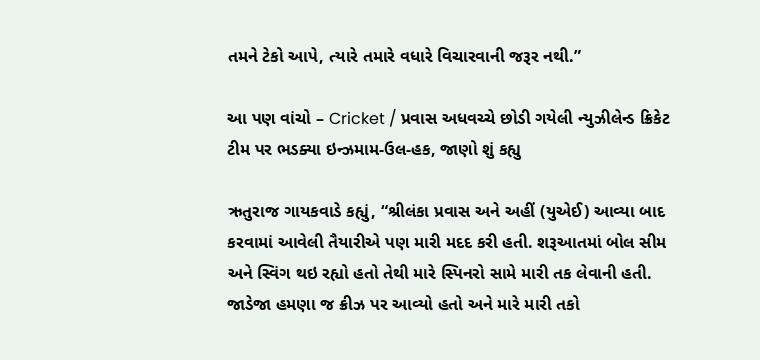તમને ટેકો આપે, ત્યારે તમારે વધારે વિચારવાની જરૂર નથી.”

આ પણ વાંચો – Cricket / પ્રવાસ અધવચ્ચે છોડી ગયેલી ન્યુઝીલેન્ડ ક્રિકેટ ટીમ પર ભડક્યા ઇન્ઝમામ-ઉલ-હક, જાણો શું કહ્યુ

ઋતુરાજ ગાયકવાડે કહ્યું, “શ્રીલંકા પ્રવાસ અને અહીં (યુએઈ) આવ્યા બાદ કરવામાં આવેલી તૈયારીએ પણ મારી મદદ કરી હતી. શરૂઆતમાં બોલ સીમ અને સ્વિંગ થઇ રહ્યો હતો તેથી મારે સ્પિનરો સામે મારી તક લેવાની હતી. જાડેજા હમણા જ ક્રીઝ પર આવ્યો હતો અને મારે મારી તકો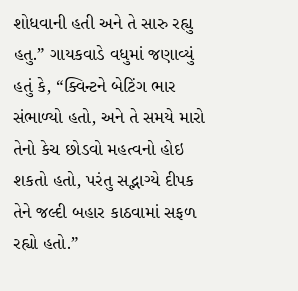શોધવાની હતી અને તે સારુ રહ્યુ હતુ.” ગાયકવાડે વધુમાં જણાવ્યું હતું કે, “ક્વિન્ટને બેટિંગ ભાર સંભાળ્યો હતો, અને તે સમયે મારો તેનો કેચ છોડવો મહત્વનો હોઇ શકતો હતો, પરંતુ સદ્ભાગ્યે દીપક તેને જલ્દી બહાર કાઠવામાં સફળ રહ્યો હતો.”